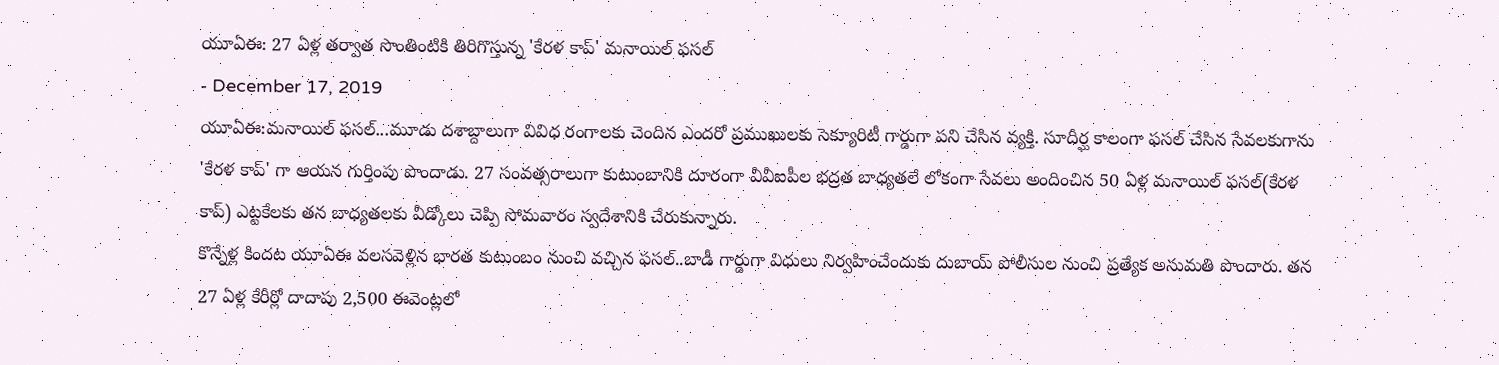యూఏఈ: 27 ఏళ్ల తర్వాత సొంతింటికి తిరిగొస్తున్న 'కేరళ కాప్' మనాయిల్ ఫసల్
- December 17, 2019
యూఏఈ:మనాయిల్ ఫసల్...మూడు దశాబ్దాలుగా వివిధ రంగాలకు చెందిన ఎందరో ప్రముఖులకు సెక్యూరిటీ గార్డుగా పని చేసిన వ్యక్తి. సూదీర్ఘ కాలంగా ఫసల్ చేసిన సేవలకుగాను 'కేరళ కాప్' గా ఆయన గుర్తింపు పొందాడు. 27 సంవత్సరాలుగా కుటుంబానికి దూరంగా వీవీఐపీల భద్రత బాధ్యతలే లోకంగా సేవలు అందించిన 50 ఏళ్ల మనాయిల్ ఫసల్(కేరళ కాప్) ఎట్టకేలకు తన బాధ్యతలకు వీడ్కోలు చెప్పి సోమవారం స్వదేశానికి చేరుకున్నారు.
కొన్నేళ్ల కిందట యూఏఈ వలసవెళ్లిన భారత కుటుంబం నుంచి వచ్చిన ఫసల్..బాడీ గార్డుగా విధులు నిర్వహించేందుకు దుబాయ్ పోలీసుల నుంచి ప్రత్యేక అనుమతి పొందారు. తన 27 ఏళ్ల కేరీర్లో దాదాపు 2,500 ఈవెంట్లలో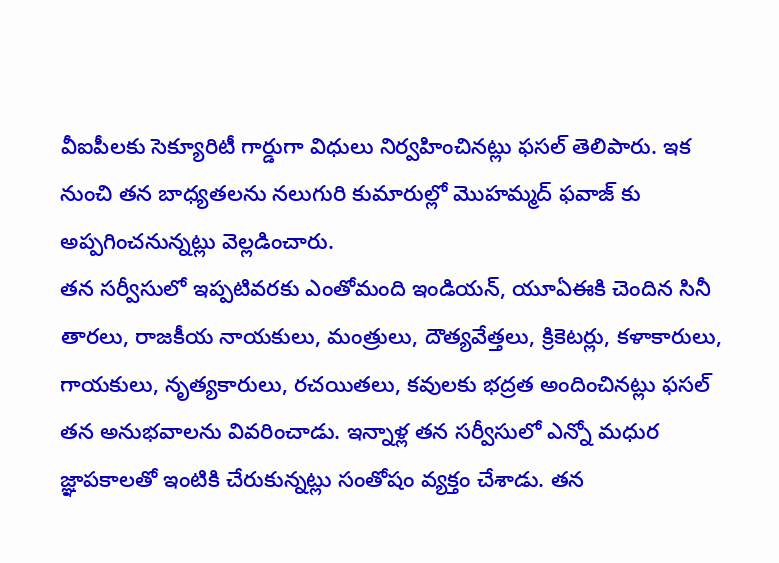వీఐపీలకు సెక్యూరిటీ గార్డుగా విధులు నిర్వహించినట్లు ఫసల్ తెలిపారు. ఇక నుంచి తన బాధ్యతలను నలుగురి కుమారుల్లో మొహమ్మద్ ఫవాజ్ కు అప్పగించనున్నట్లు వెల్లడించారు.
తన సర్వీసులో ఇప్పటివరకు ఎంతోమంది ఇండియన్, యూఏఈకి చెందిన సినీ తారలు, రాజకీయ నాయకులు, మంత్రులు, దౌత్యవేత్తలు, క్రికెటర్లు, కళాకారులు, గాయకులు, నృత్యకారులు, రచయితలు, కవులకు భద్రత అందించినట్లు ఫసల్ తన అనుభవాలను వివరించాడు. ఇన్నాళ్ల తన సర్వీసులో ఎన్నో మధుర జ్ఞాపకాలతో ఇంటికి చేరుకున్నట్లు సంతోషం వ్యక్తం చేశాడు. తన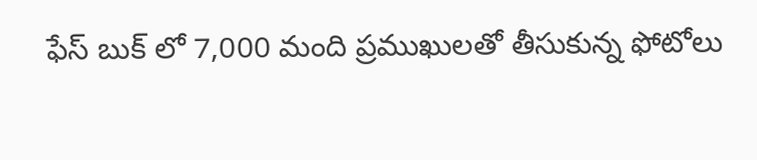ఫేస్ బుక్ లో 7,000 మంది ప్రముఖులతో తీసుకున్న ఫోటోలు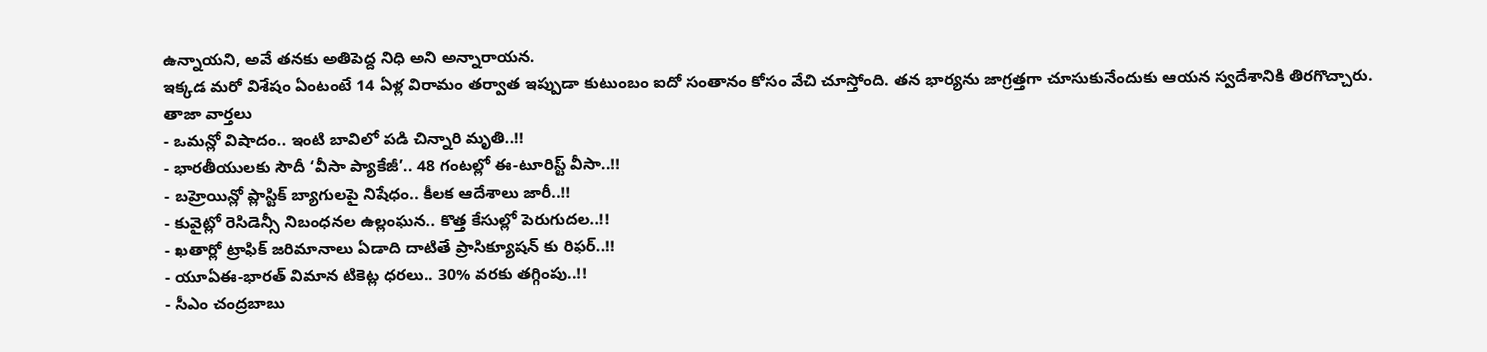ఉన్నాయని, అవే తనకు అతిపెద్ద నిధి అని అన్నారాయన.
ఇక్కడ మరో విశేషం ఏంటంటే 14 ఏళ్ల విరామం తర్వాత ఇప్పుడా కుటుంబం ఐదో సంతానం కోసం వేచి చూస్తోంది. తన భార్యను జాగ్రత్తగా చూసుకునేందుకు ఆయన స్వదేశానికి తిరగొచ్చారు.
తాజా వార్తలు
- ఒమన్లో విషాదం.. ఇంటి బావిలో పడి చిన్నారి మృతి..!!
- భారతీయులకు సౌదీ ‘వీసా ప్యాకేజీ’.. 48 గంటల్లో ఈ-టూరిస్ట్ వీసా..!!
- బహ్రెయిన్లో ప్లాస్టిక్ బ్యాగులపై నిషేధం.. కీలక ఆదేశాలు జారీ..!!
- కువైట్లో రెసిడెన్సీ నిబంధనల ఉల్లంఘన.. కొత్త కేసుల్లో పెరుగుదల..!!
- ఖతార్లో ట్రాఫిక్ జరిమానాలు ఏడాది దాటితే ప్రాసిక్యూషన్ కు రిఫర్..!!
- యూఏఈ-భారత్ విమాన టికెట్ల ధరలు.. 30% వరకు తగ్గింపు..!!
- సీఎం చంద్రబాబు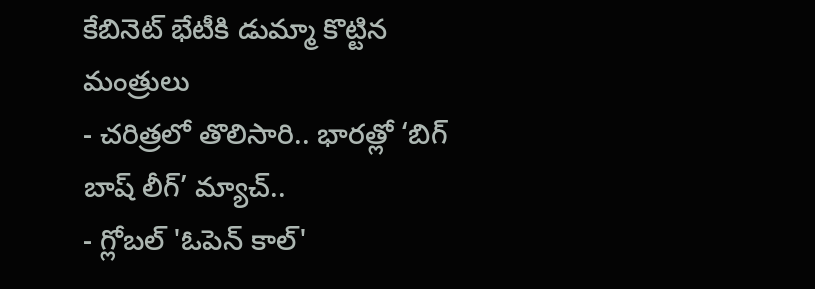కేబినెట్ భేటీకి డుమ్మా కొట్టిన మంత్రులు
- చరిత్రలో తొలిసారి.. భారత్లో ‘బిగ్ బాష్ లీగ్’ మ్యాచ్..
- గ్లోబల్ 'ఓపెన్ కాల్'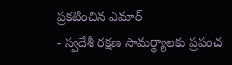ప్రకటించిన ఎమార్
- స్వదేశీ రక్షణ సామర్థ్యాలకు ప్రపంచ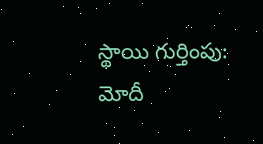స్థాయి గుర్తింపు: మోదీ